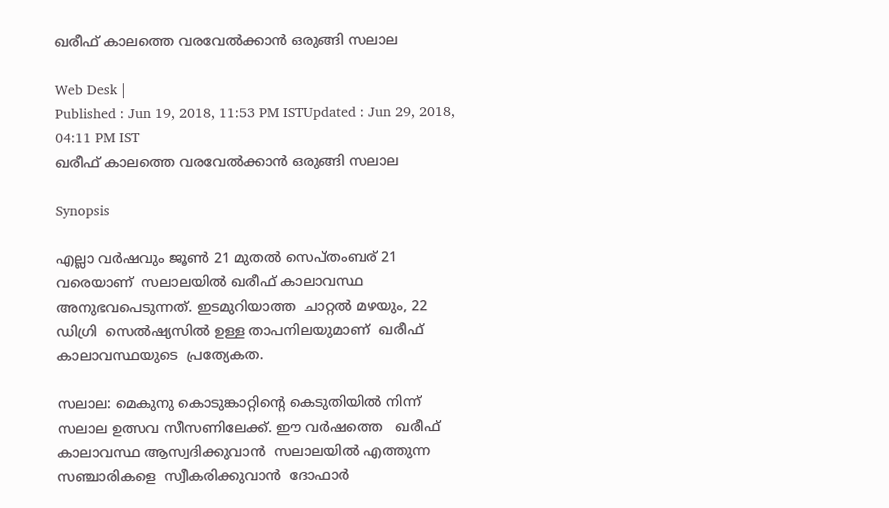ഖരീഫ് കാലത്തെ വരവേൽക്കാൻ ഒരുങ്ങി സലാല

Web Desk |
Published : Jun 19, 2018, 11:53 PM ISTUpdated : Jun 29, 2018, 04:11 PM IST
ഖരീഫ് കാലത്തെ വരവേൽക്കാൻ ഒരുങ്ങി സലാല

Synopsis

എല്ലാ വർഷവും ജൂൺ 21 മുതൽ സെപ്തംബര് 21 വരെയാണ്  സലാലയിൽ ഖരീഫ് കാലാവസ്ഥ അനുഭവപെടുന്നത്. ഇടമുറിയാത്ത  ചാറ്റൽ മഴയും, 22 ഡിഗ്രി  സെൽഷ്യസിൽ ഉള്ള താപനിലയുമാണ്  ഖരീഫ് കാലാവസ്ഥയുടെ  പ്രത്യേകത.

സലാല: മെകുനു കൊടുങ്കാറ്റിന്‍റെ കെടുതിയില്‍ നിന്ന് സലാല ഉത്സവ സീസണിലേക്ക്. ഈ വർഷത്തെ   ഖരീഫ് കാലാവസ്ഥ ആസ്വദിക്കുവാൻ  സലാലയിൽ എത്തുന്ന  സഞ്ചാരികളെ  സ്വീകരിക്കുവാൻ  ദോഫാർ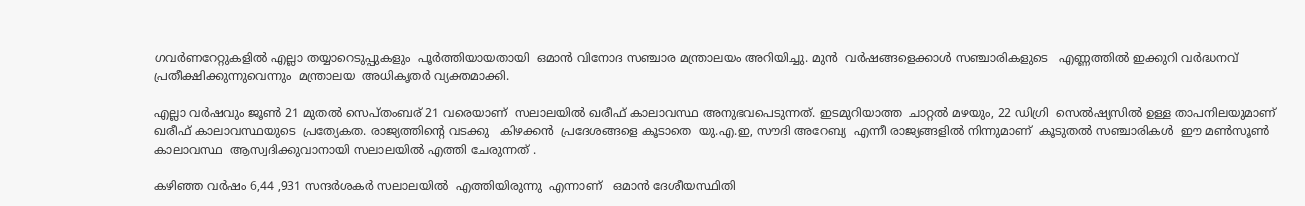ഗവർണറേറ്റുകളിൽ എല്ലാ തയ്യാറെടുപ്പുകളും  പൂർത്തിയായതായി  ഒമാൻ വിനോദ സഞ്ചാര മന്ത്രാലയം അറിയിച്ചു. മുൻ  വർഷങ്ങളെക്കാൾ സഞ്ചാരികളുടെ   എണ്ണത്തിൽ ഇക്കുറി വർദ്ധനവ്  പ്രതീക്ഷിക്കുന്നുവെന്നും  മന്ത്രാലയ  അധികൃതർ വ്യക്തമാക്കി.

എല്ലാ വർഷവും ജൂൺ 21 മുതൽ സെപ്തംബര് 21 വരെയാണ്  സലാലയിൽ ഖരീഫ് കാലാവസ്ഥ അനുഭവപെടുന്നത്. ഇടമുറിയാത്ത  ചാറ്റൽ മഴയും, 22 ഡിഗ്രി  സെൽഷ്യസിൽ ഉള്ള താപനിലയുമാണ്  ഖരീഫ് കാലാവസ്ഥയുടെ  പ്രത്യേകത. രാജ്യത്തിന്റെ വടക്കു   കിഴക്കൻ  പ്രദേശങ്ങളെ കൂടാതെ  യു.എ.ഇ, സൗദി അറേബ്യ  എന്നീ രാജ്യങ്ങളിൽ നിന്നുമാണ്  കൂടുതൽ സഞ്ചാരികൾ  ഈ മൺസൂൺ കാലാവസ്ഥ  ആസ്വദിക്കുവാനായി സലാലയിൽ എത്തി ചേരുന്നത് .

കഴിഞ്ഞ വർഷം 6,44 ,931 സന്ദർശകർ സലാലയിൽ  എത്തിയിരുന്നു  എന്നാണ്   ഒമാൻ ദേശീയസ്ഥിതി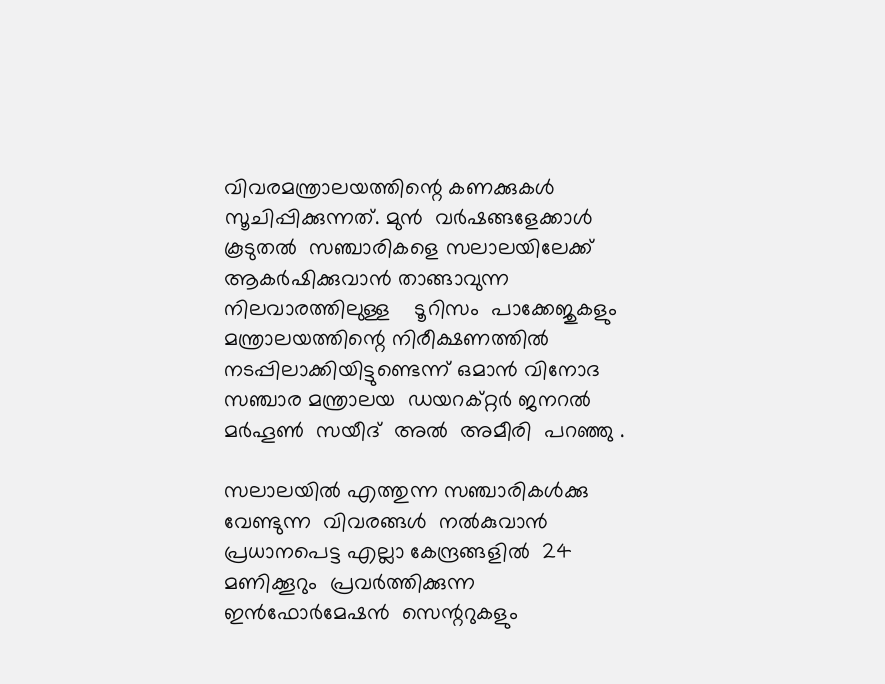വിവരമന്ത്രാലയത്തിന്റെ കണക്കുകൾ  സൂചിപ്പിക്കുന്നത്. മുൻ  വർഷങ്ങളേക്കാൾ  കൂടുതൽ  സഞ്ചാരികളെ സലാലയിലേക്ക്  ആകർഷിക്കുവാൻ‌ താങ്ങാവുന്ന നിലവാരത്തിലുള്ള    ടൂറിസം  പാക്കേജുകളും  മന്ത്രാലയത്തിന്റെ നിരീക്ഷണത്തിൽ നടപ്പിലാക്കിയിട്ടുണ്ടെന്ന് ഒമാൻ വിനോദ  സഞ്ചാര മന്ത്രാലയ  ഡയറക്‌റ്റർ ജനറൽ  മർഹൂൺ  സയീദ്  അൽ  അമീരി  പറഞ്ഞു .

സലാലയിൽ എത്തുന്ന സഞ്ചാരികൾക്കു  വേണ്ടുന്ന  വിവരങ്ങൾ  നൽകുവാൻ  പ്രധാനപെട്ട എല്ലാ കേന്ദ്രങ്ങളിൽ  24 മണിക്കൂറും  പ്രവർത്തിക്കുന്ന  ഇൻഫോർമേഷൻ  സെന്ററുകളും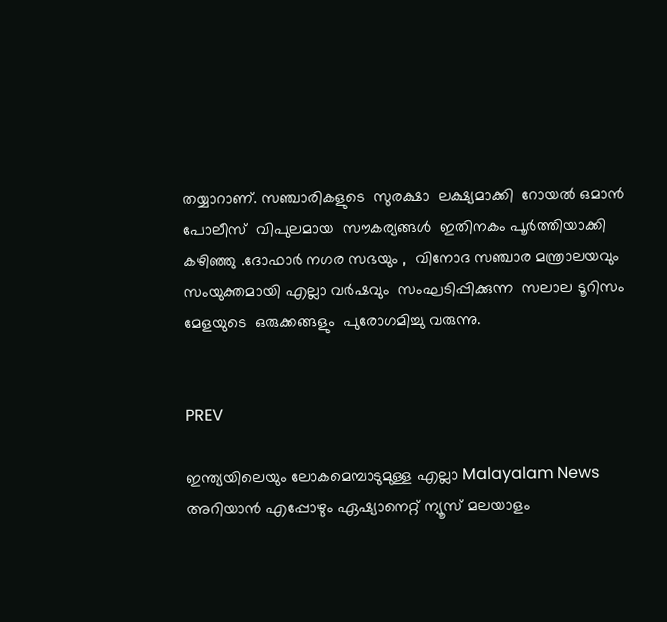തയ്യാറാണ്. സഞ്ചാരികളുടെ  സുരക്ഷാ  ലക്ഷ്യമാക്കി  റോയൽ ഒമാൻ പോലീസ്  വിപുലമായ  സൗകര്യങ്ങൾ  ഇതിനകം പൂർത്തിയാക്കി കഴിഞ്ഞു .ദോഫാർ നഗര സഭയും ,  വിനോദ സഞ്ചാര മന്ത്രാലയവും  സംയുക്തമായി എല്ലാ വർഷവും  സംഘടിപ്പിക്കുന്ന  സലാല ടൂറിസം മേളയുടെ  ഒരുക്കങ്ങളും  പുരോഗമിച്ചു വരുന്നു.


PREV

ഇന്ത്യയിലെയും ലോകമെമ്പാടുമുള്ള എല്ലാ Malayalam News അറിയാൻ എപ്പോഴും ഏഷ്യാനെറ്റ് ന്യൂസ് മലയാളം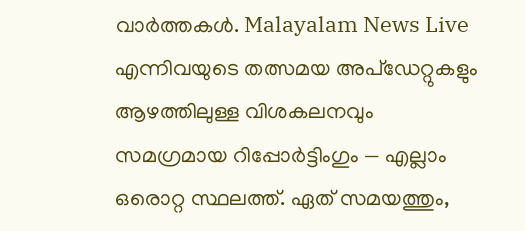വാർത്തകൾ. Malayalam News Live എന്നിവയുടെ തത്സമയ അപ്‌ഡേറ്റുകളും ആഴത്തിലുള്ള വിശകലനവും സമഗ്രമായ റിപ്പോർട്ടിംഗും — എല്ലാം ഒരൊറ്റ സ്ഥലത്ത്. ഏത് സമയത്തും,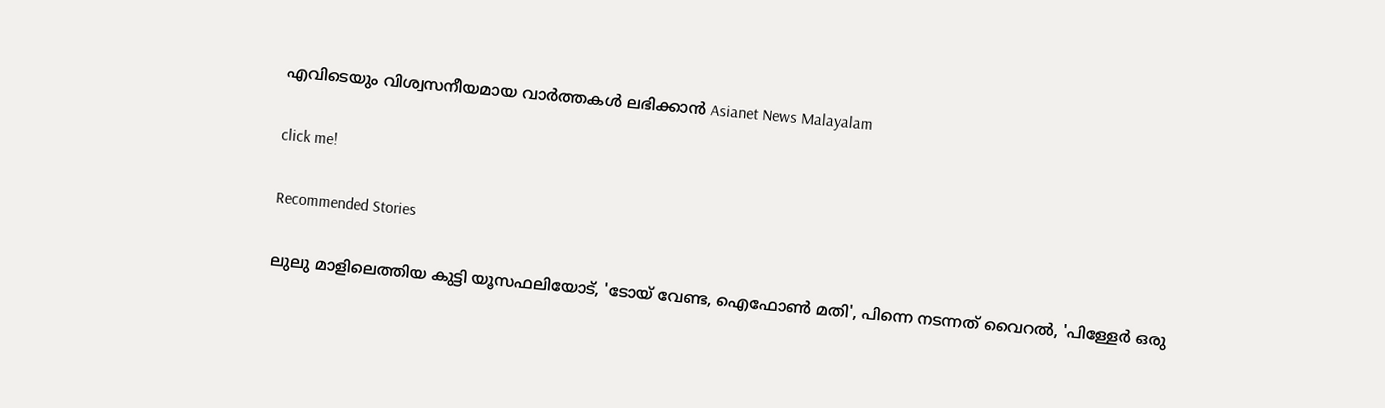എവിടെയും വിശ്വസനീയമായ വാർത്തകൾ ലഭിക്കാൻ Asianet News Malayalam

click me!

Recommended Stories

ലുലു മാളിലെത്തിയ കുട്ടി യൂസഫലിയോട്, 'ടോയ് വേണ്ട, ഐഫോൺ മതി', പിന്നെ നടന്നത് വൈറൽ, 'പിള്ളേർ ഒരു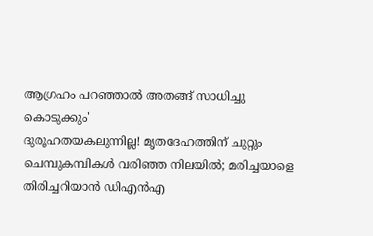ആഗ്രഹം പറഞ്ഞാൽ അതങ്ങ് സാധിച്ചു കൊടുക്കും'
ദുരൂഹതയകലുന്നില്ല! മൃതദേഹത്തിന് ചുറ്റും ചെമ്പുകമ്പികള്‍ വരിഞ്ഞ നിലയിൽ; മരിച്ചയാളെ തിരിച്ചറിയാന്‍ ഡിഎന്‍എ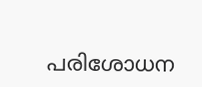പരിശോധന